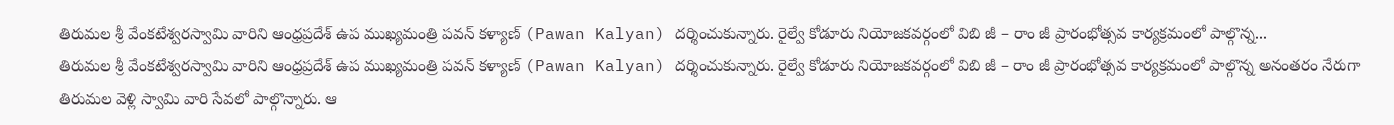తిరుమల శ్రీ వేంకటేశ్వరస్వామి వారిని ఆంధ్రప్రదేశ్ ఉప ముఖ్యమంత్రి పవన్ కళ్యాణ్ (Pawan Kalyan) దర్శించుకున్నారు. రైల్వే కోడూరు నియోజకవర్గంలో విబి జీ – రాం జీ ప్రారంభోత్సవ కార్యక్రమంలో పాల్గొన్న...
తిరుమల శ్రీ వేంకటేశ్వరస్వామి వారిని ఆంధ్రప్రదేశ్ ఉప ముఖ్యమంత్రి పవన్ కళ్యాణ్ (Pawan Kalyan) దర్శించుకున్నారు. రైల్వే కోడూరు నియోజకవర్గంలో విబి జీ – రాం జీ ప్రారంభోత్సవ కార్యక్రమంలో పాల్గొన్న అనంతరం నేరుగా తిరుమల వెళ్లి స్వామి వారి సేవలో పాల్గొన్నారు. ఆ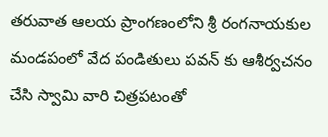తరువాత ఆలయ ప్రాంగణంలోని శ్రీ రంగనాయకుల మండపంలో వేద పండితులు పవన్ కు ఆశీర్వచనం చేసి స్వామి వారి చిత్రపటంతో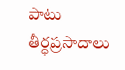పాటు తీర్ధప్రసాదాలు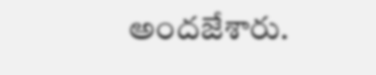అందజేశారు.